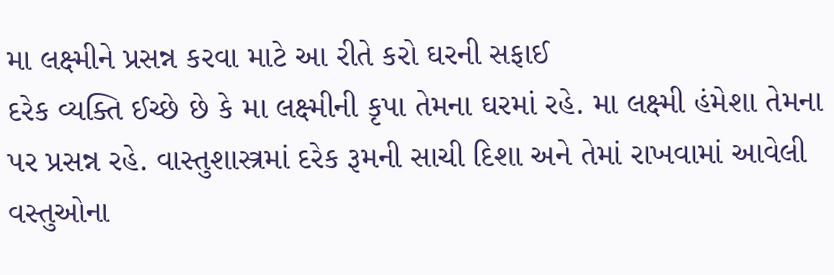મા લક્ષ્મીને પ્રસન્ન કરવા માટે આ રીતે કરો ઘરની સફાઈ
દરેક વ્યક્તિ ઈચ્છે છે કે મા લક્ષ્મીની કૃપા તેમના ઘરમાં રહે. મા લક્ષ્મી હંમેશા તેમના પર પ્રસન્ન રહે. વાસ્તુશાસ્ત્રમાં દરેક રૂમની સાચી દિશા અને તેમાં રાખવામાં આવેલી વસ્તુઓના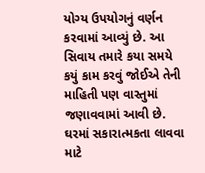યોગ્ય ઉપયોગનું વર્ણન કરવામાં આવ્યું છે. આ સિવાય તમારે કયા સમયે કયું કામ કરવું જોઈએ તેની માહિતી પણ વાસ્તુમાં જણાવવામાં આવી છે. ઘરમાં સકારાત્મકતા લાવવા માટે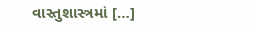વાસ્તુશાસ્ત્રમાં […]